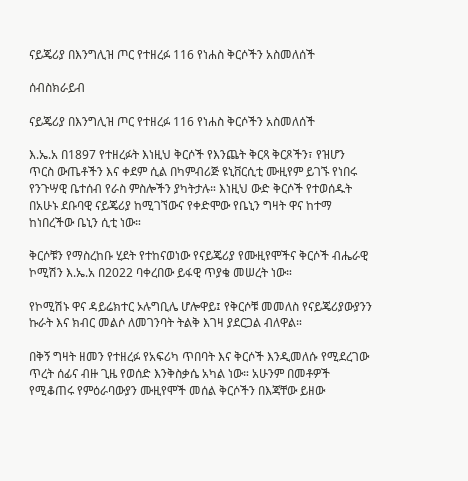ናይጄሪያ በእንግሊዝ ጦር የተዘረፉ 116 የነሐስ ቅርሶችን አስመለሰች

ሰብስክራይብ

ናይጄሪያ በእንግሊዝ ጦር የተዘረፉ 116 የነሐስ ቅርሶችን አስመለሰች

እ.ኤ.አ በ1897 የተዘረፉት እነዚህ ቅርሶች የእንጨት ቅርጻ ቅርጾችን፣ የዝሆን ጥርስ ውጤቶችን እና ቀደም ሲል በካምብሪጅ ዩኒቨርሲቲ ሙዚየም ይገኙ የነበሩ የንጉሣዊ ቤተሰብ የራስ ምስሎችን ያካትታሉ። እነዚህ ውድ ቅርሶች የተወሰዱት በአሁኑ ደቡባዊ ናይጄሪያ ከሚገኘውና የቀድሞው የቤኒን ግዛት ዋና ከተማ ከነበረችው ቤኒን ሲቲ ነው።

ቅርሶቹን የማስረከቡ ሂደት የተከናወነው የናይጄሪያ የሙዚየሞችና ቅርሶች ብሔራዊ ኮሚሽን እ.ኤ.አ በ2022 ባቀረበው ይፋዊ ጥያቄ መሠረት ነው።

የኮሚሽኑ ዋና ዳይሬክተር ኦሉግቢሌ ሆሎዋይ፤ የቅርሶቹ መመለስ የናይጄሪያውያንን ኩራት እና ክብር መልሶ ለመገንባት ትልቅ እገዛ ያደርጋል ብለዋል።

በቅኝ ግዛት ዘመን የተዘረፉ የአፍሪካ ጥበባት እና ቅርሶች እንዲመለሱ የሚደረገው ጥረት ሰፊና ብዙ ጊዜ የወሰድ እንቅስቃሴ አካል ነው። አሁንም በመቶዎች የሚቆጠሩ የምዕራባውያን ሙዚየሞች መሰል ቅርሶችን በእጃቸው ይዘው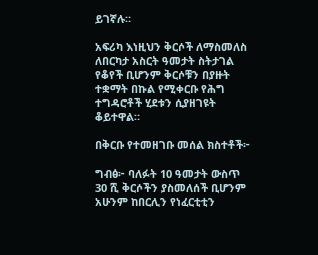ይገኛሉ።

አፍሪካ እነዚህን ቅርሶች ለማስመለስ ለበርካታ አስርት ዓመታት ስትታገል የቆየች ቢሆንም ቅርሶቹን በያዙት ተቋማት በኩል የሚቀርቡ የሕግ ተግዳሮቶች ሂደቱን ሲያዘገዩት ቆይተዋል።

በቅርቡ የተመዘገቡ መሰል ክስተቶች፦

ግብፅ፦ ባለፉት 10 ዓመታት ውስጥ 30 ሺ ቅርሶችን ያስመለሰች ቢሆንም አሁንም ከበርሊን የነፈርቲቲን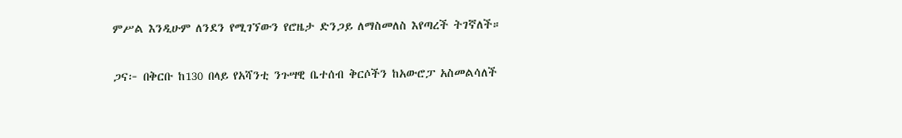ምሥል እንዲሁም ለንደን የሚገኘውን የሮዜታ ድንጋይ ለማስመለስ እየጣረች ትገኛለች።

ጋና፦ በቅርቡ ከ130 በላይ የአሻንቲ ንጉሣዊ ቤተሰብ ቅርሶችን ከአውሮፓ አስመልሳለች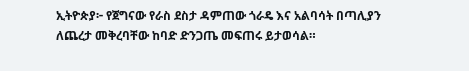ኢትዮጵያ፦ የጀግናው የራስ ደስታ ዳምጠው ጎራዴ እና አልባሳት በጣሊያን ለጨረታ መቅረባቸው ከባድ ድንጋጤ መፍጠሩ ይታወሳል።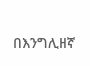በእንግሊዘኛ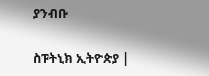ያንብቡ

ስፑትኒክ ኢትዮጵያ |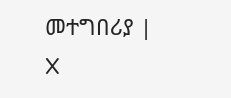መተግበሪያ | X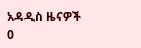አዳዲስ ዜናዎች
0